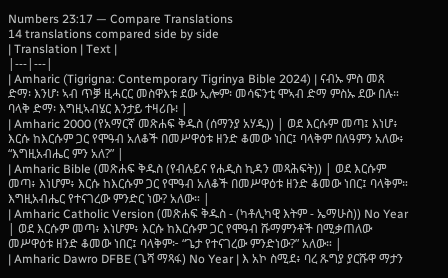Numbers 23:17 — Compare Translations
14 translations compared side by side
| Translation | Text |
|---|---|
| Amharic (Tigrigna: Contemporary Tigrinya Bible 2024) | ናብኡ ምስ መጸ ድማ፡ እንሆ፡ ኣብ ጥቓ ዚሓርር መስዋእቱ ደው ኢሎም፡ መሳፍንቲ ሞኣብ ድማ ምስኡ ደው በሉ። ባላቅ ድማ፡ እግዚኣብሄር እንታይ ተዛሪቡ፧ |
| Amharic 2000 (የአማርኛ መጽሐፍ ቅዱስ (ሰማንያ አሃዱ)) | ወደ እርሱም መጣ፤ እነሆ፥ እርሱ ከእርሱም ጋር የሞዓብ አለቆች በመሥዋዕቱ ዘንድ ቆመው ነበር፤ ባላቅም በለዓምን አለው፥ “እግዚአብሔር ምን አለ?” |
| Amharic Bible (መጽሐፍ ቅዱስ (የብሉይና የሐዲስ ኪዳን መጻሕፍት)) | ወደ እርሱም መጣ፥ እነሆም፥ እርሱ ከእርሱም ጋር የሞዓብ አለቆች በመሥዋዕቱ ዘንድ ቆመው ነበር፤ ባላቅም። እግዚአብሔር የተናገረው ምንድር ነው? አለው። |
| Amharic Catholic Version (መጽሐፍ ቅዱስ - (ካቶሊካዊ እትም - ኤማሁስ)) No Year | ወደ እርሱም መጣ፥ እነሆም፥ እርሱ ከእርሱም ጋር የሞዓብ ሹማምንቶች በሚቃጠለው መሥዋዕቱ ዘንድ ቆመው ነበር፤ ባላቅም፦ “ጌታ የተናገረው ምንድነው?” አለው። |
| Amharic Dawro DFBE (ጌሻ ማጻፋ) No Year | እ አኮ ስሚደ፥ ባረ ጹግያ ያርሹዋ ማታን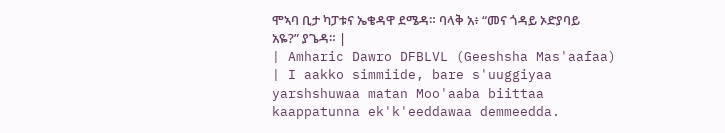ሞኣባ ቢታ ካፓቱና ኤቄዳዋ ደሜዳ። ባላቅ አ፥ “መና ጎዳይ ኦድያባይ አዬ?” ያጌዳ። |
| Amharic Dawro DFBLVL (Geeshsha Mas'aafaa) | I aakko simmiide, bare s'uuggiyaa yarshshuwaa matan Moo'aaba biittaa kaappatunna ek'k'eeddawaa demmeedda.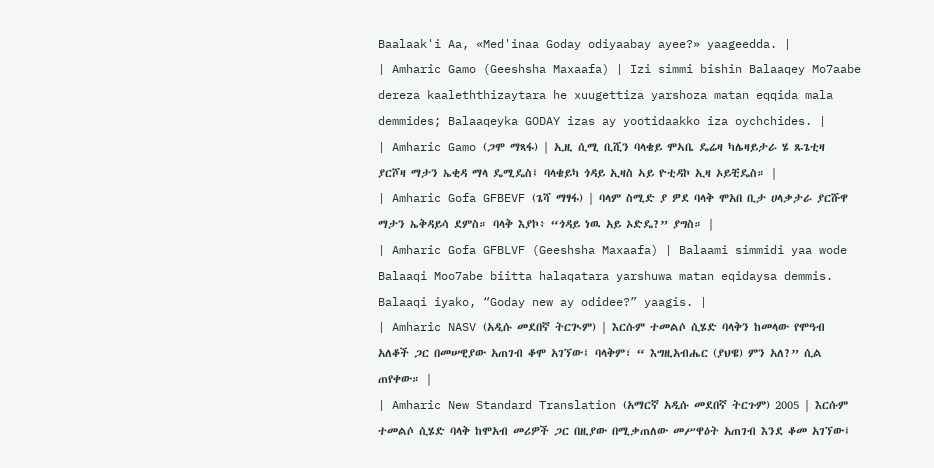Baalaak'i Aa, «Med'inaa Goday odiyaabay ayee?» yaageedda. |
| Amharic Gamo (Geeshsha Maxaafa) | Izi simmi bishin Balaaqey Mo7aabe dereza kaaleththizaytara he xuugettiza yarshoza matan eqqida mala demmides; Balaaqeyka GODAY izas ay yootidaakko iza oychchides. |
| Amharic Gamo (ጋሞ ማጻፋ) | ኢዚ ሲሚ ቢሺን ባላቄይ ሞኣቤ ዴሬዛ ካሌዛይታራ ሄ ጹጌቲዛ ያርሾዛ ማታን ኤቂዳ ማላ ዴሚዴስ፤ ባላቄይካ ጎዳይ ኢዛስ ኣይ ዮቲዳኮ ኢዛ ኦይቺዴስ። |
| Amharic Gofa GFBEVF (ጌሻ ማፃፋ) | ባላም ስሚድ ያ ዎደ ባላቅ ሞአበ ቢታ ሀላቃታራ ያርሹዋ ማታን ኤቅዳይሳ ደምስ። ባላቅ እያኮ፥ “ጎዳይ ነዉ አይ ኦድዴ?” ያግስ። |
| Amharic Gofa GFBLVF (Geeshsha Maxaafa) | Balaami simmidi yaa wode Balaaqi Moo7abe biitta halaqatara yarshuwa matan eqidaysa demmis. Balaaqi iyako, “Goday new ay odidee?” yaagis. |
| Amharic NASV (አዲሱ መደበኛ ትርጒም) | እርሱም ተመልሶ ሲሄድ ባላቅን ከመላው የሞዓብ አለቆች ጋር በመሠዊያው አጠገብ ቆሞ አገኘው፤ ባላቅም፣ “ እግዚአብሔር (ያህዌ) ምን አለ?” ሲል ጠየቀው። |
| Amharic New Standard Translation (አማርኛ አዲሱ መደበኛ ትርጉም) 2005 | እርሱም ተመልሶ ሲሄድ ባላቅ ከሞአብ መሪዎች ጋር በዚያው በሚቃጠለው መሥዋዕት አጠገብ እንደ ቆመ አገኘው፤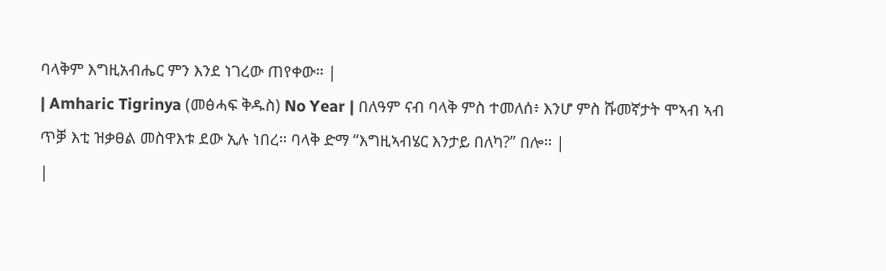ባላቅም እግዚአብሔር ምን እንደ ነገረው ጠየቀው። |
| Amharic Tigrinya (መፅሓፍ ቅዱስ) No Year | በለዓም ናብ ባላቅ ምስ ተመለሰ፥ እንሆ ምስ ሹመኛታት ሞኣብ ኣብ ጥቓ እቲ ዝቃፀል መስዋእቱ ደው ኢሉ ነበረ። ባላቅ ድማ “እግዚኣብሄር እንታይ በለካ?” በሎ። |
|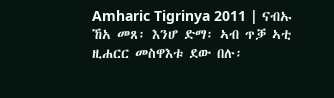Amharic Tigrinya 2011 | ናብኡ ኸአ መጸ፡ እንሆ ድማ፡ ኣብ ጥቓ ኣቲ ዚሐርር መስዋእቱ ደው በሉ፡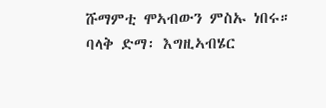ሹማምቲ ሞኣብውን ምስኡ ነበሩ። ባላቅ ድማ፡ እግዚኣብሄር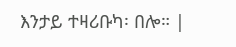እንታይ ተዛሪቡካ፡ በሎ። |